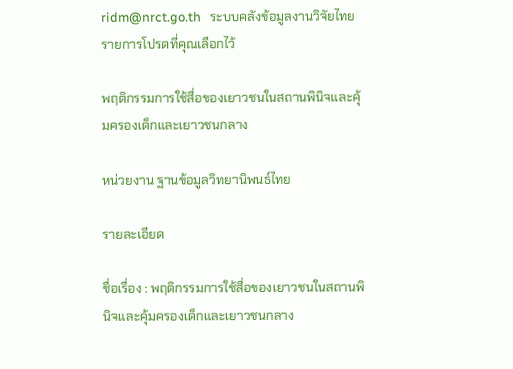ridm@nrct.go.th   ระบบคลังข้อมูลงานวิจัยไทย   รายการโปรดที่คุณเลือกไว้

พฤติกรรมการใช้สื่อของเยาวชนในสถานพินิจและคุ้มครองเด็กและเยาวชนกลาง

หน่วยงาน ฐานข้อมูลวิทยานิพนธ์ไทย

รายละเอียด

ชื่อเรื่อง : พฤติกรรมการใช้สื่อของเยาวชนในสถานพินิจและคุ้มครองเด็กและเยาวชนกลาง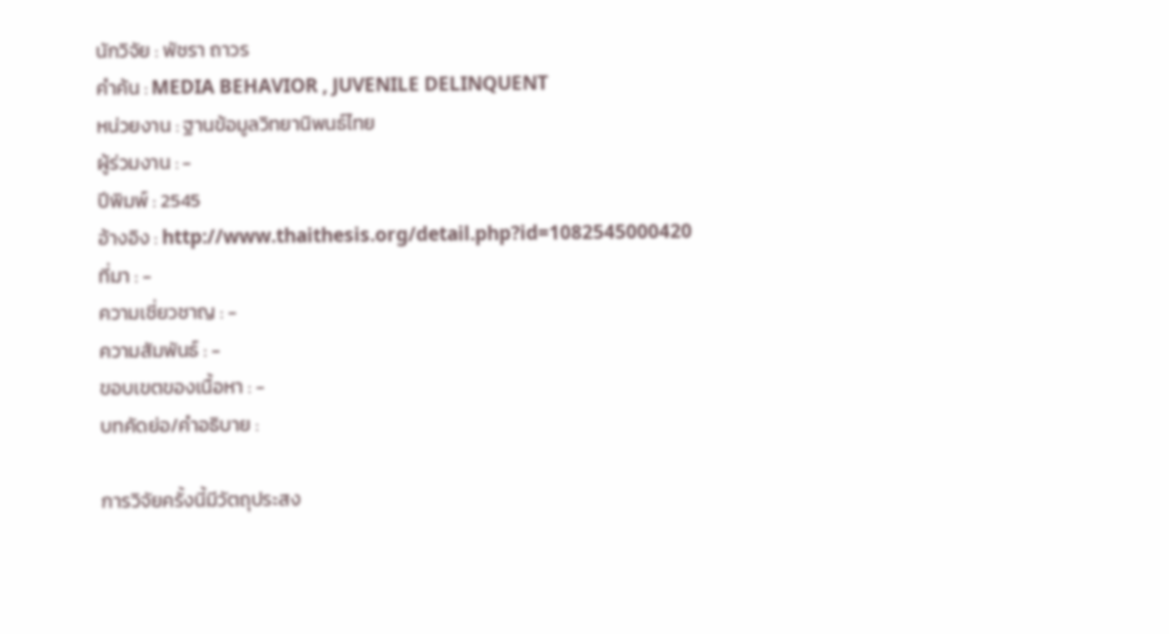นักวิจัย : พัชรา ถาวร
คำค้น : MEDIA BEHAVIOR , JUVENILE DELINQUENT
หน่วยงาน : ฐานข้อมูลวิทยานิพนธ์ไทย
ผู้ร่วมงาน : -
ปีพิมพ์ : 2545
อ้างอิง : http://www.thaithesis.org/detail.php?id=1082545000420
ที่มา : -
ความเชี่ยวชาญ : -
ความสัมพันธ์ : -
ขอบเขตของเนื้อหา : -
บทคัดย่อ/คำอธิบาย :

การวิจัยครั้งนี้มีวัตถุประสง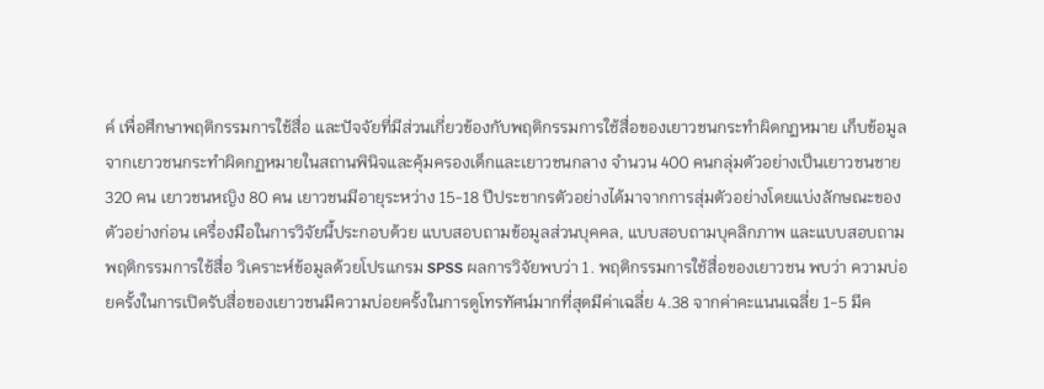ค์ เพื่อศึกษาพฤติกรรมการใช้สื่อ และปัจจัยที่มีส่วนเกี่ยวข้องกับพฤติกรรมการใช้สื่อของเยาวชนกระทำผิดกฏหมาย เก็บข้อมูลจากเยาวชนกระทำผิดกฏหมายในสถานพินิจและคุ้มครองเด็กและเยาวชนกลาง จำนวน 400 คนกลุ่มตัวอย่างเป็นเยาวชนชาย 320 คน เยาวชนหญิง 80 คน เยาวชนมีอายุระหว่าง 15-18 ปีประชากรตัวอย่างได้มาจากการสุ่มตัวอย่างโดยแบ่งลักษณะของตัวอย่างก่อน เครื่องมือในการวิจัยนี้ประกอบด้วย แบบสอบถามข้อมูลส่วนบุคคล, แบบสอบถามบุคลิกภาพ และแบบสอบถามพฤติกรรมการใช้สื่อ วิเคราะห์ข้อมูลด้วยโปรแกรม SPSS ผลการวิจัยพบว่า 1. พฤติกรรมการใช้สื่อของเยาวชน พบว่า ความบ่อยครั้งในการเปิดรับสื่อของเยาวชนมีความบ่อยครั้งในการดูโทรทัศน์มากที่สุดมีค่าเฉลี่ย 4.38 จากค่าคะแนนเฉลี่ย 1-5 มีค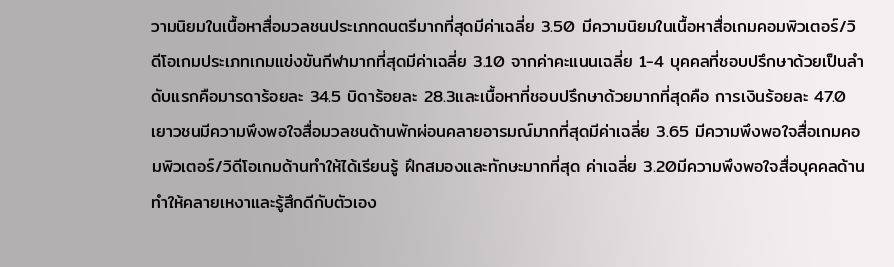วามนิยมในเนื้อหาสื่อมวลชนประเภทดนตรีมากที่สุดมีค่าเฉลี่ย 3.50 มีความนิยมในเนื้อหาสื่อเกมคอมพิวเตอร์/วิดีโอเกมประเภทเกมแข่งขันกีฬามากที่สุดมีค่าเฉลี่ย 3.10 จากค่าคะแนนเฉลี่ย 1-4 บุคคลที่ชอบปรึกษาด้วยเป็นลำดับแรกคือมารดาร้อยละ 34.5 บิดาร้อยละ 28.3และเนื้อหาที่ชอบปรึกษาด้วยมากที่สุดคือ การเงินร้อยละ 47.0 เยาวชนมีความพึงพอใจสื่อมวลชนด้านพักผ่อนคลายอารมณ์มากที่สุดมีค่าเฉลี่ย 3.65 มีความพึงพอใจสื่อเกมคอมพิวเตอร์/วิดีโอเกมด้านทำให้ได้เรียนรู้ ฝึกสมองและทักษะมากที่สุด ค่าเฉลี่ย 3.20มีความพึงพอใจสื่อบุคคลด้านทำให้คลายเหงาและรู้สึกดีกับตัวเอง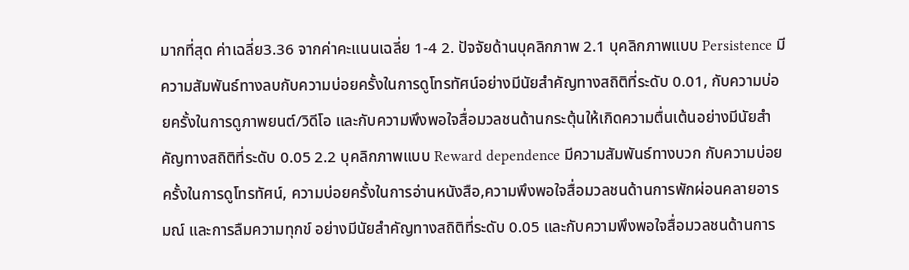มากที่สุด ค่าเฉลี่ย3.36 จากค่าคะแนนเฉลี่ย 1-4 2. ปัจจัยด้านบุคลิกภาพ 2.1 บุคลิกภาพแบบ Persistence มีความสัมพันธ์ทางลบกับความบ่อยครั้งในการดูโทรทัศน์อย่างมีนัยสำคัญทางสถิติที่ระดับ 0.01, กับความบ่อยครั้งในการดูภาพยนต์/วิดีโอ และกับความพึงพอใจสื่อมวลชนด้านกระตุ้นให้เกิดความตื่นเต้นอย่างมีนัยสำคัญทางสถิติที่ระดับ 0.05 2.2 บุคลิกภาพแบบ Reward dependence มีความสัมพันธ์ทางบวก กับความบ่อยครั้งในการดูโทรทัศน์, ความบ่อยครั้งในการอ่านหนังสือ,ความพึงพอใจสื่อมวลชนด้านการพักผ่อนคลายอารมณ์ และการลืมความทุกข์ อย่างมีนัยสำคัญทางสถิติที่ระดับ 0.05 และกับความพึงพอใจสื่อมวลชนด้านการ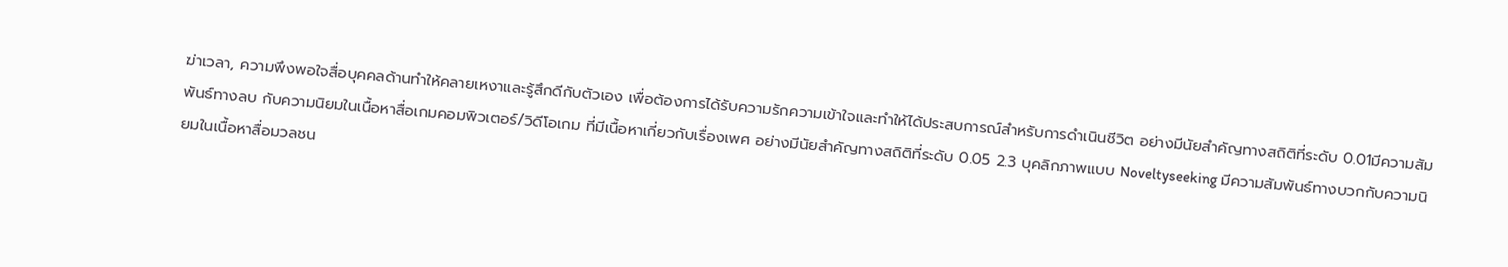ฆ่าเวลา, ความพึงพอใจสื่อบุคคลด้านทำให้คลายเหงาและรู้สึกดีกับตัวเอง เพื่อต้องการได้รับความรักความเข้าใจและทำให้ได้ประสบการณ์สำหรับการดำเนินชีวิต อย่างมีนัยสำคัญทางสถิติที่ระดับ 0.01มีความสัมพันธ์ทางลบ กับความนิยมในเนื้อหาสื่อเกมคอมพิวเตอร์/วิดีโอเกม ที่มีเนื้อหาเกี่ยวกับเรื่องเพศ อย่างมีนัยสำคัญทางสถิติที่ระดับ 0.05 2.3 บุคลิกภาพแบบ Noveltyseeking มีความสัมพันธ์ทางบวกกับความนิยมในเนื้อหาสื่อมวลชน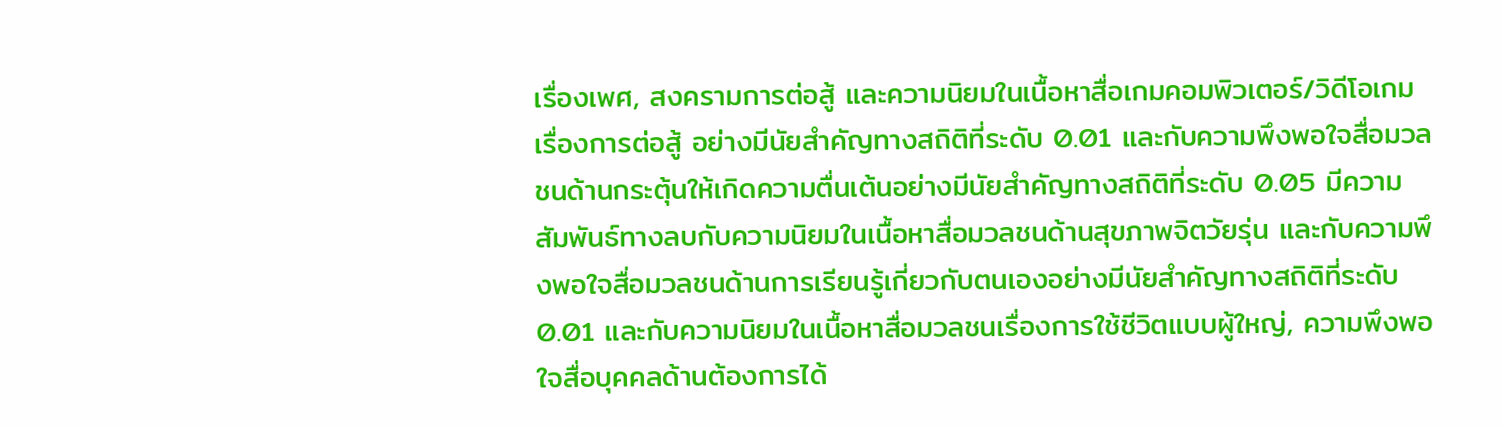เรื่องเพศ, สงครามการต่อสู้ และความนิยมในเนื้อหาสื่อเกมคอมพิวเตอร์/วิดีโอเกมเรื่องการต่อสู้ อย่างมีนัยสำคัญทางสถิติที่ระดับ 0.01 และกับความพึงพอใจสื่อมวลชนด้านกระตุ้นให้เกิดความตื่นเต้นอย่างมีนัยสำคัญทางสถิติที่ระดับ 0.05 มีความสัมพันธ์ทางลบกับความนิยมในเนื้อหาสื่อมวลชนด้านสุขภาพจิตวัยรุ่น และกับความพึงพอใจสื่อมวลชนด้านการเรียนรู้เกี่ยวกับตนเองอย่างมีนัยสำคัญทางสถิติที่ระดับ 0.01 และกับความนิยมในเนื้อหาสื่อมวลชนเรื่องการใช้ชีวิตแบบผู้ใหญ่, ความพึงพอใจสื่อบุคคลด้านต้องการได้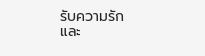รับความรักและ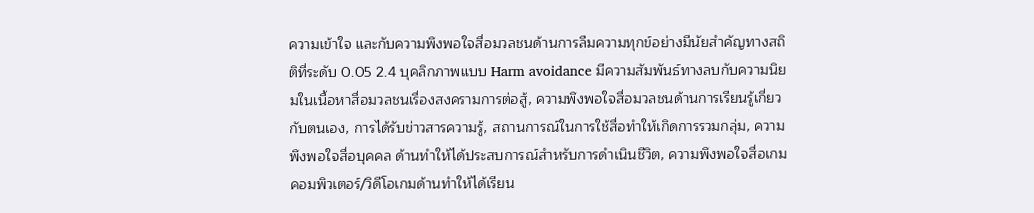ความเข้าใจ และกับความพึงพอใจสื่อมวลชนด้านการลืมความทุกข์อย่างมีนัยสำคัญทางสถิติที่ระดับ 0.05 2.4 บุคลิกภาพแบบ Harm avoidance มีความสัมพันธ์ทางลบกับความนิยมในเนื้อหาสื่อมวลชนเรื่องสงครามการต่อสู้, ความพึงพอใจสื่อมวลชนด้านการเรียนรู้เกี่ยวกับตนเอง, การได้รับข่าวสารความรู้, สถานการณ์ในการใช้สื่อทำให้เกิดการรวมกลุ่ม, ความพึงพอใจสื่อบุคคล ด้านทำให้ได้ประสบการณ์สำหรับการดำเนินชีวิต, ความพึงพอใจสื่อเกมคอมพิวเตอร์/วิดีโอเกมด้านทำให้ได้เรียน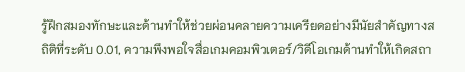รู้ฝึกสมองทักษะและด้านทำให้ช่วยผ่อนคลายความเครียดอย่างมีนัยสำคัญทางสถิติที่ระดับ 0.01, ความพึงพอใจสื่อเกมคอมพิวเตอร์/วิดีโอเกมด้านทำให้เกิดสถา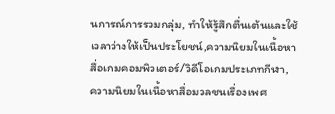นการณ์การรวมกลุ่ม, ทำให้รู้สึกตื่นเต้นและใช้เวลาว่างให้เป็นประโยชน์,ความนิยมในเนื้อหาสื่อเกมคอมพิวเตอร์/วิดีโอเกมประเภทกีฬา, ความนิยมในเนื้อหาสื่อมวลชนเรื่องเพศ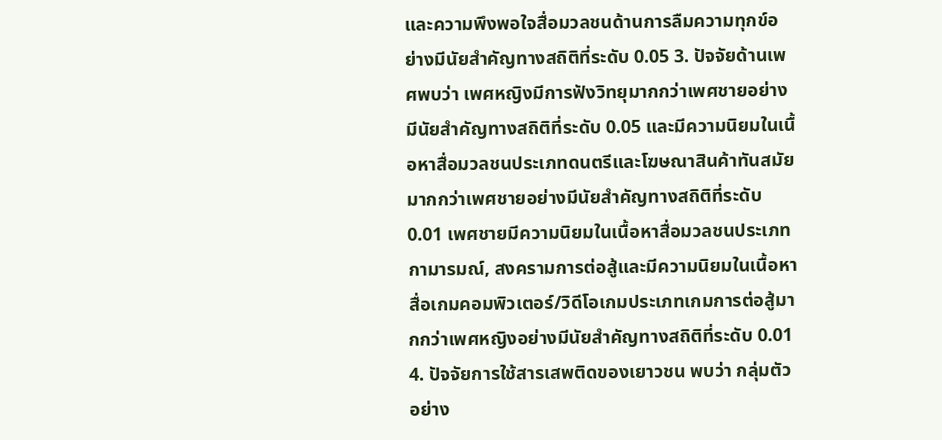และความพึงพอใจสื่อมวลชนด้านการลืมความทุกข์อย่างมีนัยสำคัญทางสถิติที่ระดับ 0.05 3. ปัจจัยด้านเพศพบว่า เพศหญิงมีการฟังวิทยุมากกว่าเพศชายอย่างมีนัยสำคัญทางสถิติที่ระดับ 0.05 และมีความนิยมในเนื้อหาสื่อมวลชนประเภทดนตรีและโฆษณาสินค้าทันสมัยมากกว่าเพศชายอย่างมีนัยสำคัญทางสถิติที่ระดับ 0.01 เพศชายมีความนิยมในเนื้อหาสื่อมวลชนประเภทกามารมณ์, สงครามการต่อสู้และมีความนิยมในเนื้อหาสื่อเกมคอมพิวเตอร์/วิดีโอเกมประเภทเกมการต่อสู้มากกว่าเพศหญิงอย่างมีนัยสำคัญทางสถิติที่ระดับ 0.01 4. ปัจจัยการใช้สารเสพติดของเยาวชน พบว่า กลุ่มตัวอย่าง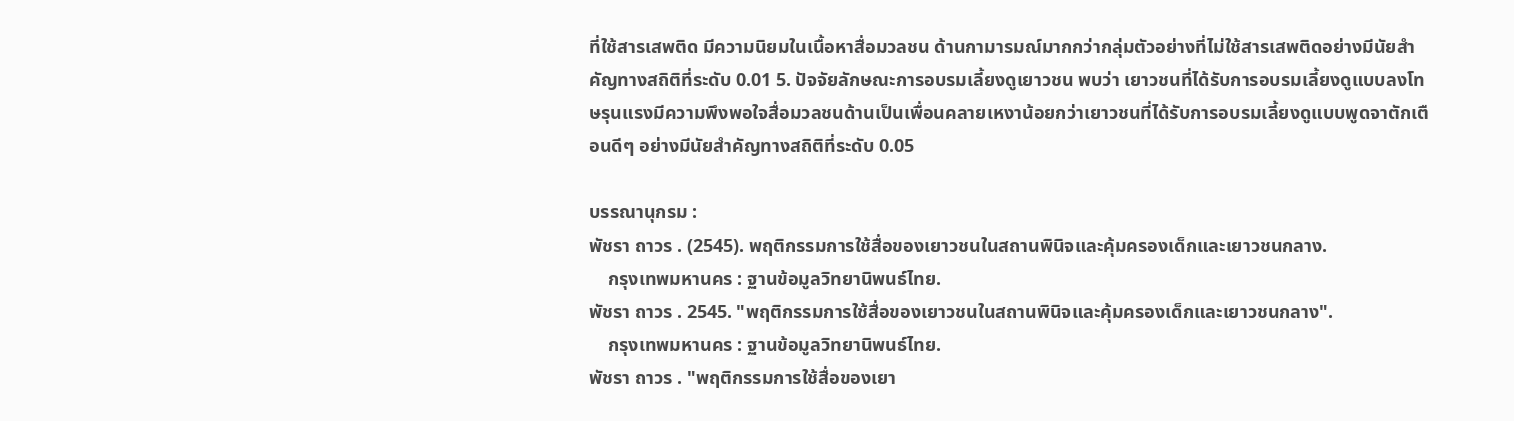ที่ใช้สารเสพติด มีความนิยมในเนื้อหาสื่อมวลชน ด้านกามารมณ์มากกว่ากลุ่มตัวอย่างที่ไม่ใช้สารเสพติดอย่างมีนัยสำคัญทางสถิติที่ระดับ 0.01 5. ปัจจัยลักษณะการอบรมเลี้ยงดูเยาวชน พบว่า เยาวชนที่ได้รับการอบรมเลี้ยงดูแบบลงโทษรุนแรงมีความพึงพอใจสื่อมวลชนด้านเป็นเพื่อนคลายเหงาน้อยกว่าเยาวชนที่ได้รับการอบรมเลี้ยงดูแบบพูดจาตักเตือนดีๆ อย่างมีนัยสำคัญทางสถิติที่ระดับ 0.05

บรรณานุกรม :
พัชรา ถาวร . (2545). พฤติกรรมการใช้สื่อของเยาวชนในสถานพินิจและคุ้มครองเด็กและเยาวชนกลาง.
    กรุงเทพมหานคร : ฐานข้อมูลวิทยานิพนธ์ไทย.
พัชรา ถาวร . 2545. "พฤติกรรมการใช้สื่อของเยาวชนในสถานพินิจและคุ้มครองเด็กและเยาวชนกลาง".
    กรุงเทพมหานคร : ฐานข้อมูลวิทยานิพนธ์ไทย.
พัชรา ถาวร . "พฤติกรรมการใช้สื่อของเยา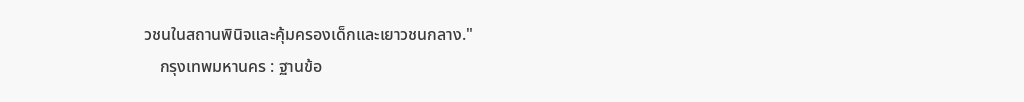วชนในสถานพินิจและคุ้มครองเด็กและเยาวชนกลาง."
    กรุงเทพมหานคร : ฐานข้อ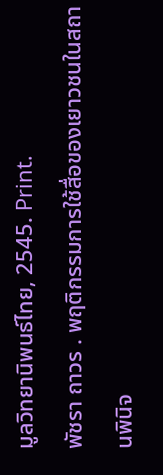มูลวิทยานิพนธ์ไทย, 2545. Print.
พัชรา ถาวร . พฤติกรรมการใช้สื่อของเยาวชนในสถานพินิจ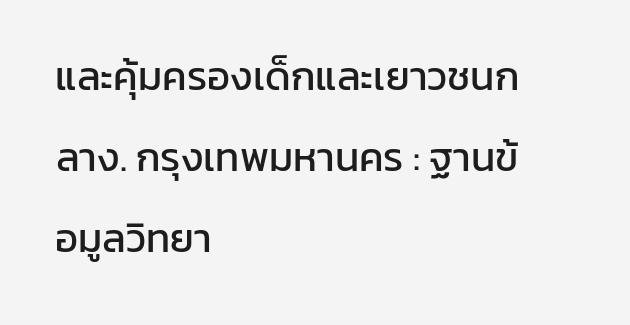และคุ้มครองเด็กและเยาวชนกลาง. กรุงเทพมหานคร : ฐานข้อมูลวิทยา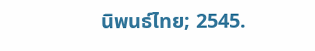นิพนธ์ไทย; 2545.